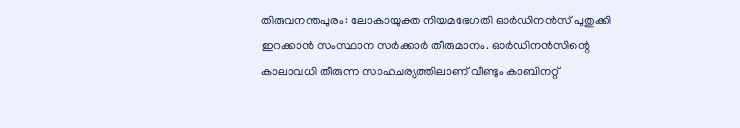തിരുവനന്തപുരം: ലോകായുക്ത നിയമഭേഗതി ഓർഡിനൻസ് പുതുക്കി ഇറക്കാൻ സംസ്ഥാന സർക്കാർ തീരുമാനം. ഓർഡിനൻസിന്റെ കാലാവധി തീരുന്ന സാഹചര്യത്തിലാണ് വീണ്ടും കാബിനറ്റ്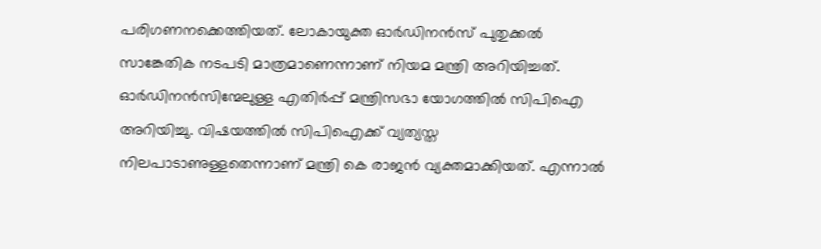പരിഗണനക്കെത്തിയത്. ലോകായുക്ത ഓർഡിനൻസ് പുതുക്കൽ സാങ്കേതിക നടപടി മാത്രമാണെന്നാണ് നിയമ മന്ത്രി അറിയിച്ചത്.
ഓർഡിനൻസിന്മേലുള്ള എതിർപ്പ് മന്ത്രിസഭാ യോഗത്തിൽ സിപിഐ അറിയിച്ചു. വിഷയത്തിൽ സിപിഐക്ക് വ്യത്യസ്ത നിലപാടാണുള്ളതെന്നാണ് മന്ത്രി കെ രാജൻ വ്യക്തമാക്കിയത്. എന്നാൽ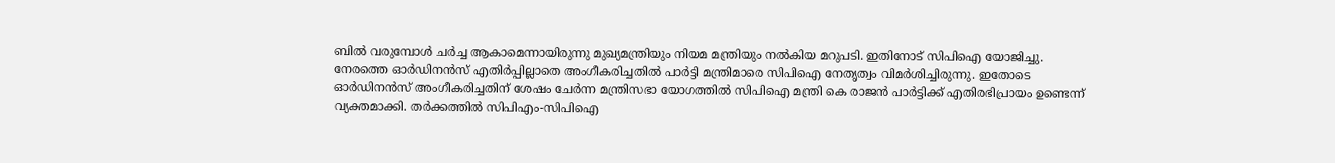ബിൽ വരുമ്പോൾ ചർച്ച ആകാമെന്നായിരുന്നു മുഖ്യമന്ത്രിയും നിയമ മന്ത്രിയും നൽകിയ മറുപടി. ഇതിനോട് സിപിഐ യോജിച്ചു.
നേരത്തെ ഓർഡിനൻസ് എതിർപ്പില്ലാതെ അംഗീകരിച്ചതിൽ പാർട്ടി മന്ത്രിമാരെ സിപിഐ നേതൃത്വം വിമർശിച്ചിരുന്നു. ഇതോടെ ഓർഡിനൻസ് അംഗീകരിച്ചതിന് ശേഷം ചേർന്ന മന്ത്രിസഭാ യോഗത്തിൽ സിപിഐ മന്ത്രി കെ രാജൻ പാർട്ടിക്ക് എതിരഭിപ്രായം ഉണ്ടെന്ന് വ്യക്തമാക്കി. തർക്കത്തിൽ സിപിഎം-സിപിഐ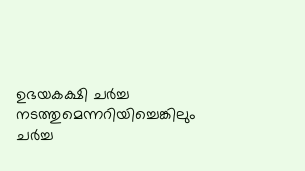ഉഭയകക്ഷി ചർച്ച നടത്തുമെന്നറിയിച്ചെങ്കിലും ചർച്ച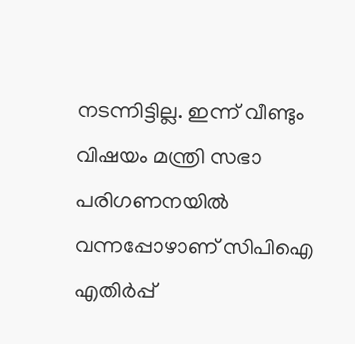നടന്നിട്ടില്ല. ഇന്ന് വീണ്ടും വിഷയം മന്ത്രി സഭാ പരിഗണനയിൽ വന്നപ്പോഴാണ് സിപിഐ എതിർപ്പ്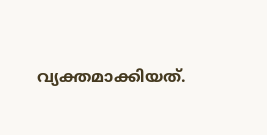വ്യക്തമാക്കിയത്.